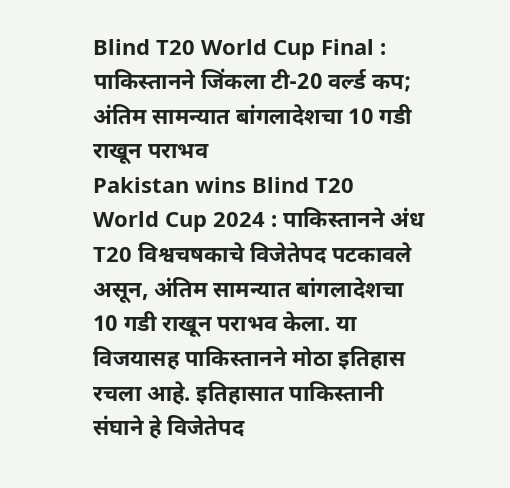Blind T20 World Cup Final : पाकिस्तानने जिंकला टी-20 वर्ल्ड कप; अंतिम सामन्यात बांगलादेशचा 10 गडी राखून पराभव
Pakistan wins Blind T20 World Cup 2024 : पाकिस्तानने अंध T20 विश्वचषकाचे विजेतेपद पटकावले असून, अंतिम सामन्यात बांगलादेशचा 10 गडी राखून पराभव केला. या विजयासह पाकिस्तानने मोठा इतिहास रचला आहे. इतिहासात पाकिस्तानी संघाने हे विजेतेपद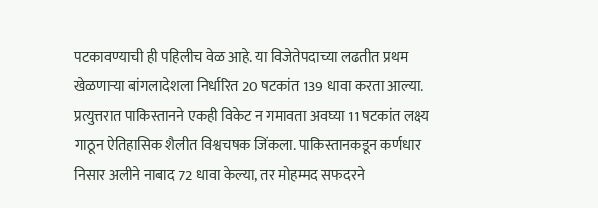पटकावण्याची ही पहिलीच वेळ आहे. या विजेतेपदाच्या लढतीत प्रथम खेळणाऱ्या बांगलादेशला निर्धारित 20 षटकांत 139 धावा करता आल्या. प्रत्युत्तरात पाकिस्तानने एकही विकेट न गमावता अवघ्या 11 षटकांत लक्ष्य गाठून ऐतिहासिक शैलीत विश्वचषक जिंकला. पाकिस्तानकडून कर्णधार निसार अलीने नाबाद 72 धावा केल्या, तर मोहम्मद सफदरने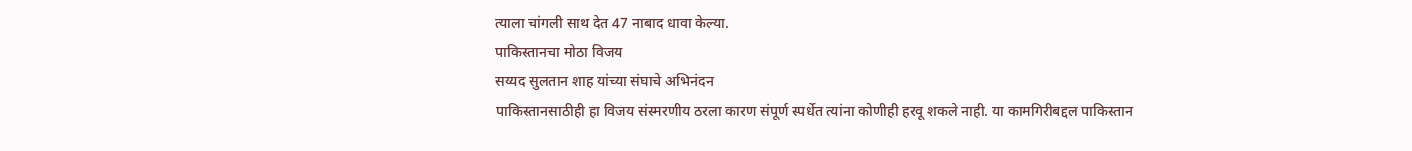त्याला चांगली साथ देत 47 नाबाद धावा केल्या.
पाकिस्तानचा मोठा विजय
सय्यद सुलतान शाह यांच्या संघाचे अभिनंदन
पाकिस्तानसाठीही हा विजय संस्मरणीय ठरला कारण संपूर्ण स्पर्धेत त्यांना कोणीही हरवू शकले नाही. या कामगिरीबद्दल पाकिस्तान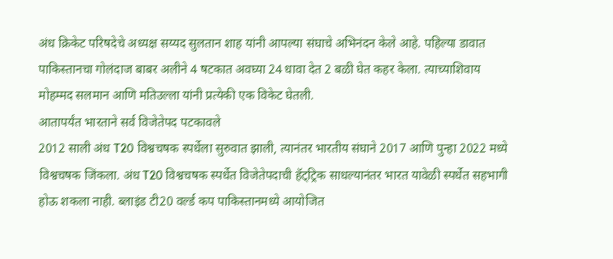अंध क्रिकेट परिषदेचे अध्यक्ष सय्यद सुलतान शाह यांनी आपल्या संघाचे अभिनंदन केले आहे. पहिल्या डावात पाकिस्तानचा गोलंदाज बाबर अलीने 4 षटकात अवघ्या 24 धावा देत 2 बळी घेत कहर केला. त्याच्याशिवाय मोहम्मद सलमान आणि मतिउल्ला यांनी प्रत्येकी एक विकेट घेतली.
आतापर्यंत भारताने सर्व विजेतेपद पटकावले
2012 साली अंध T20 विश्वचषक स्पर्धेला सुरुवात झाली, त्यानंतर भारतीय संघाने 2017 आणि पुन्हा 2022 मध्ये विश्वचषक जिंकला. अंध T20 विश्वचषक स्पर्धेत विजेतेपदाची हॅट्ट्रिक साधल्यानंतर भारत यावेळी स्पर्धेत सहभागी होऊ शकला नाही. ब्लाइंड टी20 वर्ल्ड कप पाकिस्तानमध्ये आयोजित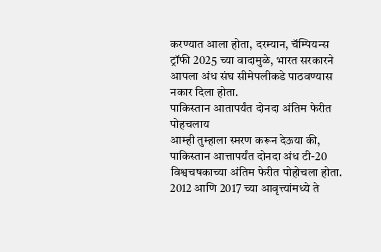करण्यात आला होता, दरम्यान, चॅम्पियन्स ट्रॉफी 2025 च्या वादामुळे, भारत सरकारने आपला अंध संघ सीमेपलीकडे पाठवण्यास नकार दिला होता.
पाकिस्तान आतापर्यंत दोनदा अंतिम फेरीत पोहचलाय
आम्ही तुम्हाला स्मरण करून देऊया की, पाकिस्तान आत्तापर्यंत दोनदा अंध टी-20 विश्वचषकाच्या अंतिम फेरीत पोहोचला होता. 2012 आणि 2017 च्या आवृत्त्यांमध्ये ते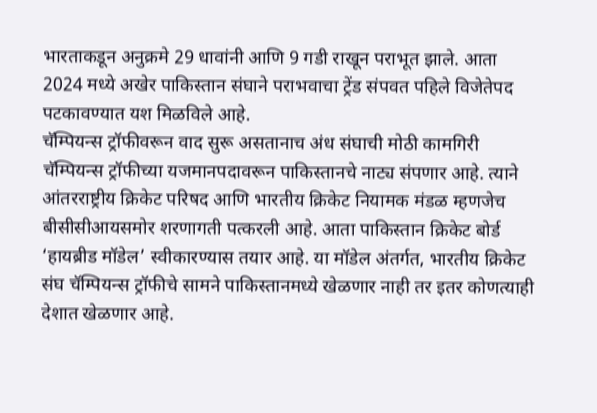भारताकडून अनुक्रमे 29 धावांनी आणि 9 गडी राखून पराभूत झाले. आता 2024 मध्ये अखेर पाकिस्तान संघाने पराभवाचा ट्रेंड संपवत पहिले विजेतेपद पटकावण्यात यश मिळविले आहे.
चॅम्पियन्स ट्रॉफीवरून वाद सुरू असतानाच अंध संघाची मोठी कामगिरी
चॅम्पियन्स ट्रॉफीच्या यजमानपदावरून पाकिस्तानचे नाट्य संपणार आहे. त्याने आंतरराष्ट्रीय क्रिकेट परिषद आणि भारतीय क्रिकेट नियामक मंडळ म्हणजेच बीसीसीआयसमोर शरणागती पत्करली आहे. आता पाकिस्तान क्रिकेट बोर्ड ‘हायब्रीड मॉडेल’ स्वीकारण्यास तयार आहे. या मॉडेल अंतर्गत, भारतीय क्रिकेट संघ चॅम्पियन्स ट्रॉफीचे सामने पाकिस्तानमध्ये खेळणार नाही तर इतर कोणत्याही देशात खेळणार आहे.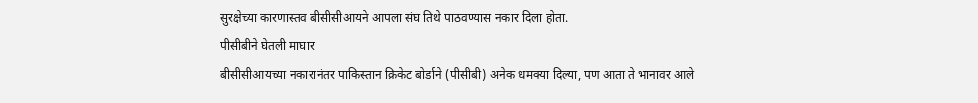सुरक्षेच्या कारणास्तव बीसीसीआयने आपला संघ तिथे पाठवण्यास नकार दिला होता.
पीसीबीने घेतली माघार
बीसीसीआयच्या नकारानंतर पाकिस्तान क्रिकेट बोर्डाने (पीसीबी) अनेक धमक्या दिल्या, पण आता ते भानावर आले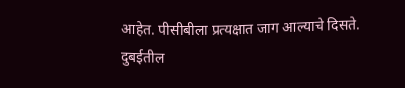आहेत. पीसीबीला प्रत्यक्षात जाग आल्याचे दिसते. दुबईतील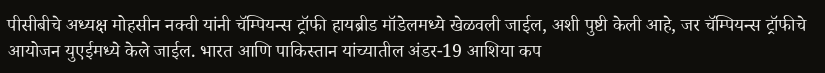पीसीबीचे अध्यक्ष मोहसीन नक्वी यांनी चॅम्पियन्स ट्रॉफी हायब्रीड मॉडेलमध्ये खेळवली जाईल, अशी पुष्टी केली आहे, जर चॅम्पियन्स ट्रॉफीचे आयोजन युएईमध्ये केले जाईल. भारत आणि पाकिस्तान यांच्यातील अंडर-19 आशिया कप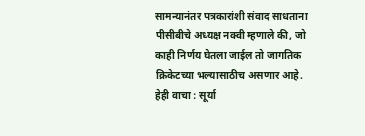सामन्यानंतर पत्रकारांशी संवाद साधताना पीसीबीचे अध्यक्ष नक्वी म्हणाले की, जो काही निर्णय घेतला जाईल तो जागतिक क्रिकेटच्या भल्यासाठीच असणार आहे.
हेही वाचा : सूर्या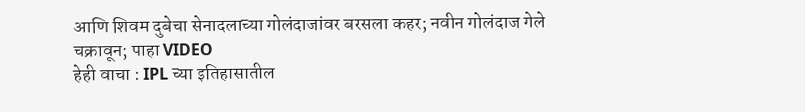आणि शिवम दुबेचा सेनादलाच्या गोलंदाजांवर बरसला कहर; नवीन गोलंदाज गेले चक्रावून; पाहा VIDEO
हेही वाचा : IPL च्या इतिहासातील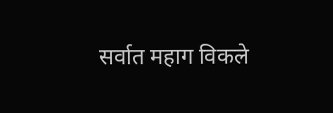सर्वात महाग विकले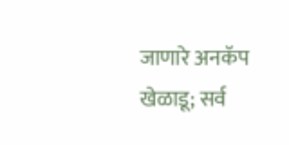जाणारे अनकॅप खेळाडू; सर्व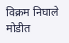विक्रम निघाले मोडीत